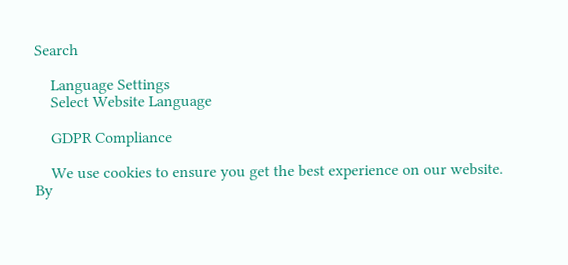Search

    Language Settings
    Select Website Language

    GDPR Compliance

    We use cookies to ensure you get the best experience on our website. By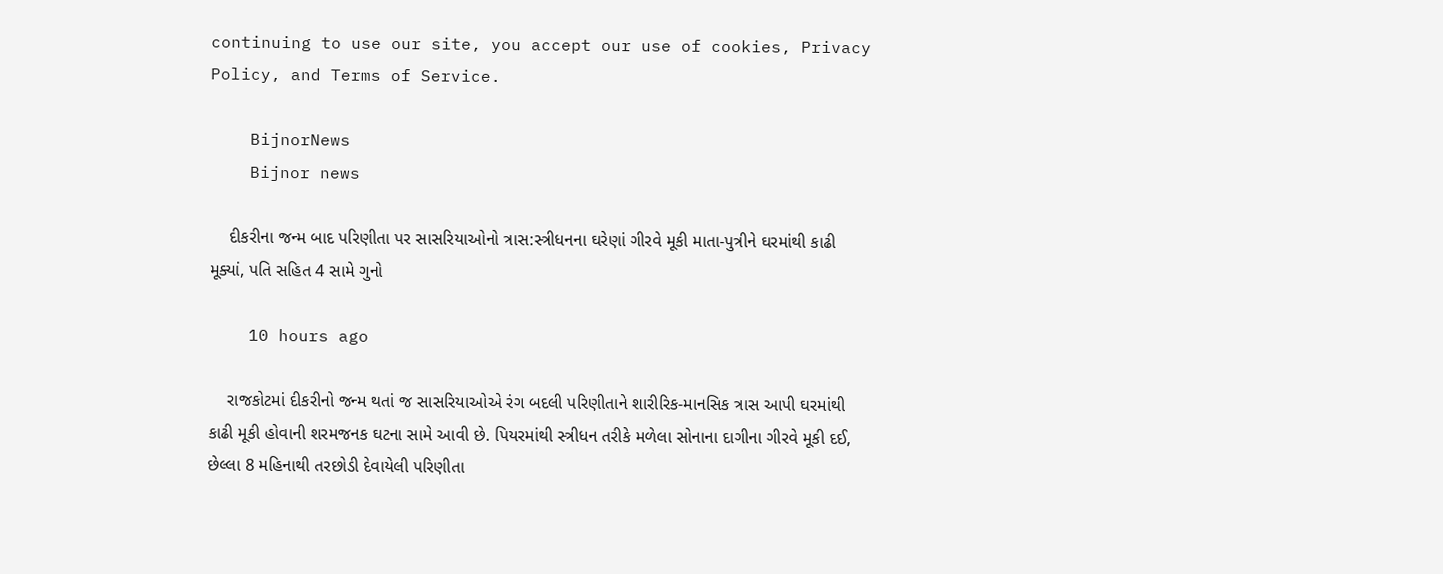continuing to use our site, you accept our use of cookies, Privacy Policy, and Terms of Service.

    BijnorNews
    Bijnor news

    દીકરીના જન્મ બાદ પરિણીતા પર સાસરિયાઓનો ત્રાસ:સ્ત્રીધનના ઘરેણાં ગીરવે મૂકી માતા-પુત્રીને ઘરમાંથી કાઢી મૂક્યાં, પતિ સહિત 4 સામે ગુનો

    10 hours ago

    રાજકોટમાં દીકરીનો જન્મ થતાં જ સાસરિયાઓએ રંગ બદલી પરિણીતાને શારીરિક-માનસિક ત્રાસ આપી ઘરમાંથી કાઢી મૂકી હોવાની શરમજનક ઘટના સામે આવી છે. પિયરમાંથી સ્ત્રીધન તરીકે મળેલા સોનાના દાગીના ગીરવે મૂકી દઈ, છેલ્લા 8 મહિનાથી તરછોડી દેવાયેલી પરિણીતા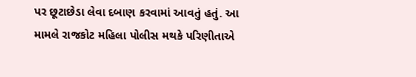પર છૂટાછેડા લેવા દબાણ કરવામાં આવતું હતું. આ મામલે રાજકોટ મહિલા પોલીસ મથકે પરિણીતાએ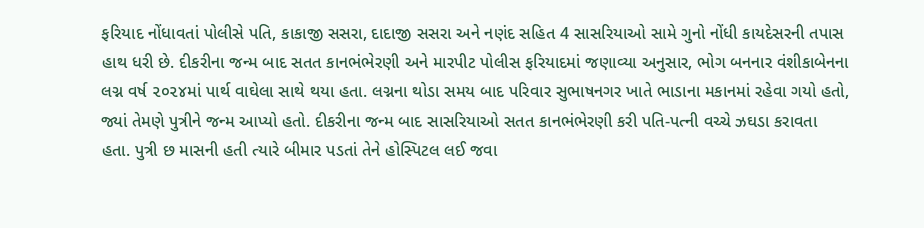ફરિયાદ નોંધાવતાં પોલીસે પતિ, કાકાજી સસરા, દાદાજી સસરા અને નણંદ સહિત 4 સાસરિયાઓ સામે ગુનો નોંધી કાયદેસરની તપાસ હાથ ધરી છે. દીકરીના જન્મ બાદ સતત કાનભંભેરણી અને મારપીટ પોલીસ ફરિયાદમાં જણાવ્યા અનુસાર, ભોગ બનનાર વંશીકાબેનના લગ્ન વર્ષ ૨૦૨૪માં પાર્થ વાઘેલા સાથે થયા હતા. લગ્નના થોડા સમય બાદ પરિવાર સુભાષનગર ખાતે ભાડાના મકાનમાં રહેવા ગયો હતો, જ્યાં તેમણે પુત્રીને જન્મ આપ્યો હતો. દીકરીના જન્મ બાદ સાસરિયાઓ સતત કાનભંભેરણી કરી પતિ-પત્ની વચ્ચે ઝઘડા કરાવતા હતા. પુત્રી છ માસની હતી ત્યારે બીમાર પડતાં તેને હોસ્પિટલ લઈ જવા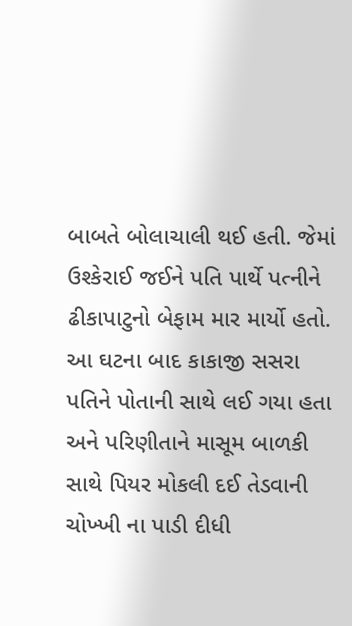બાબતે બોલાચાલી થઈ હતી. જેમાં ઉશ્કેરાઈ જઈને પતિ પાર્થે પત્નીને ઢીકાપાટુનો બેફામ માર માર્યો હતો. આ ઘટના બાદ કાકાજી સસરા પતિને પોતાની સાથે લઈ ગયા હતા અને પરિણીતાને માસૂમ બાળકી સાથે પિયર મોકલી દઈ તેડવાની ચોખ્ખી ના પાડી દીધી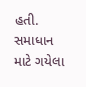હતી. સમાધાન માટે ગયેલા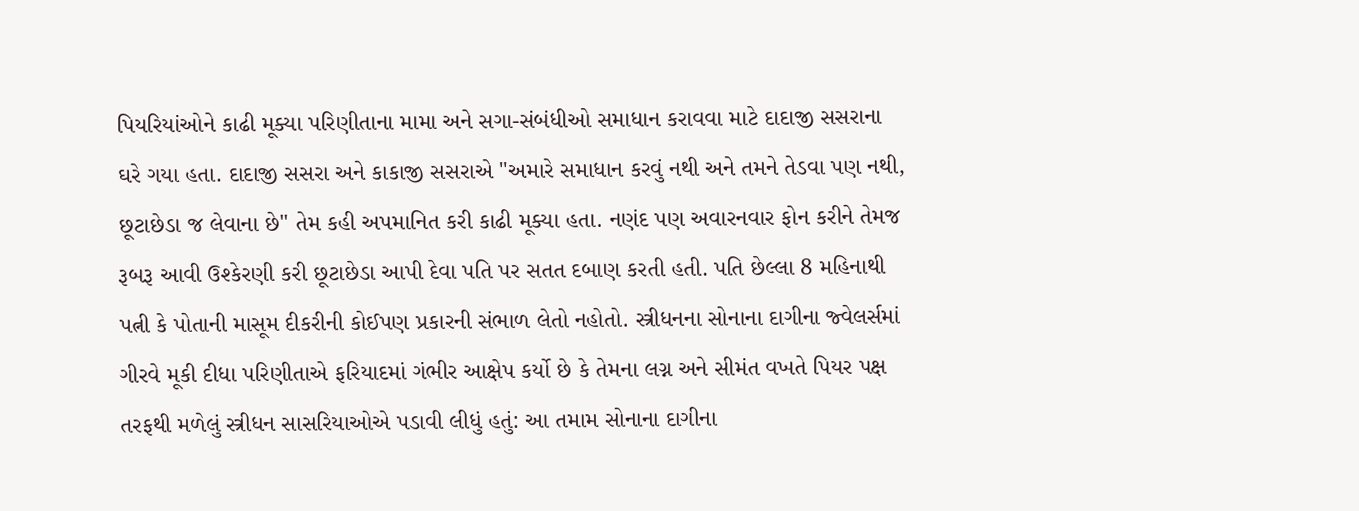પિયરિયાંઓને કાઢી મૂક્યા પરિણીતાના મામા અને સગા-સંબંધીઓ સમાધાન કરાવવા માટે દાદાજી સસરાના ઘરે ગયા હતા. દાદાજી સસરા અને કાકાજી સસરાએ "અમારે સમાધાન કરવું નથી અને તમને તેડવા પણ નથી, છૂટાછેડા જ લેવાના છે" તેમ કહી અપમાનિત કરી કાઢી મૂક્યા હતા. નણંદ પણ અવારનવાર ફોન કરીને તેમજ રૂબરૂ આવી ઉશ્કેરણી કરી છૂટાછેડા આપી દેવા પતિ પર સતત દબાણ કરતી હતી. પતિ છેલ્લા 8 મહિનાથી પત્ની કે પોતાની માસૂમ દીકરીની કોઈપણ પ્રકારની સંભાળ લેતો નહોતો. સ્ત્રીધનના સોનાના દાગીના જ્વેલર્સમાં ગીરવે મૂકી દીધા પરિણીતાએ ફરિયાદમાં ગંભીર આક્ષેપ કર્યો છે કે તેમના લગ્ન અને સીમંત વખતે પિયર પક્ષ તરફથી મળેલું સ્ત્રીધન સાસરિયાઓએ પડાવી લીધું હતું: આ તમામ સોનાના દાગીના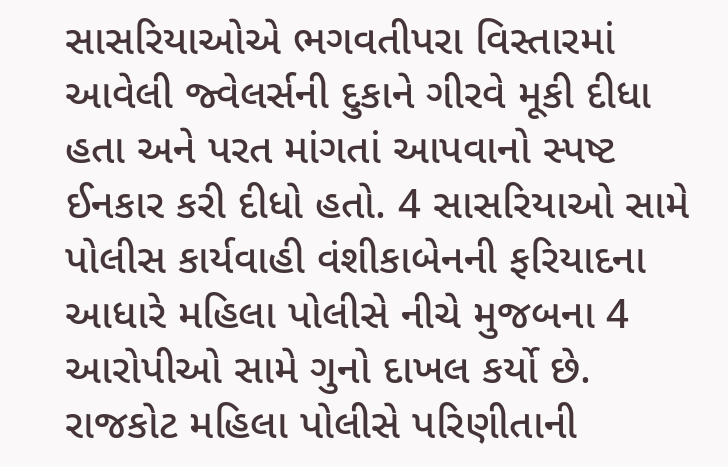સાસરિયાઓએ ભગવતીપરા વિસ્તારમાં આવેલી જ્વેલર્સની દુકાને ગીરવે મૂકી દીધા હતા અને પરત માંગતાં આપવાનો સ્પષ્ટ ઈનકાર કરી દીધો હતો. 4 સાસરિયાઓ સામે પોલીસ કાર્યવાહી વંશીકાબેનની ફરિયાદના આધારે મહિલા પોલીસે નીચે મુજબના 4 આરોપીઓ સામે ગુનો દાખલ કર્યો છે. રાજકોટ મહિલા પોલીસે પરિણીતાની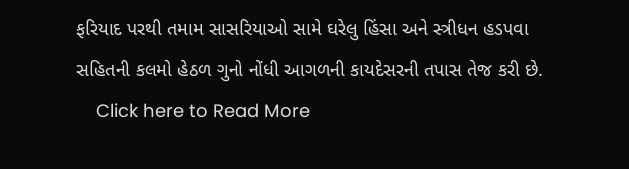ફરિયાદ પરથી તમામ સાસરિયાઓ સામે ઘરેલુ હિંસા અને સ્ત્રીધન હડપવા સહિતની કલમો હેઠળ ગુનો નોંધી આગળની કાયદેસરની તપાસ તેજ કરી છે.
    Click here to Read More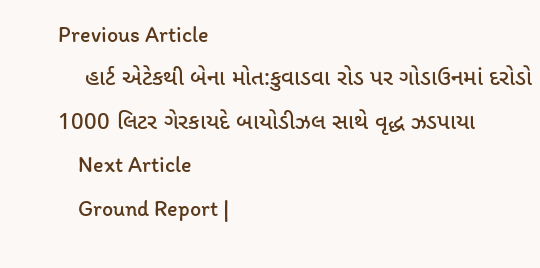Previous Article
    હાર્ટ એટેકથી બેના મોત:કુવાડવા રોડ પર ગોડાઉનમાં દરોડો 1000 લિટર ગેરકાયદે બાયોડીઝલ સાથે વૃદ્ધ ઝડપાયા
    Next Article
    Ground Report |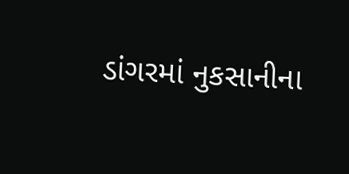ડાંગરમાં નુકસાનીના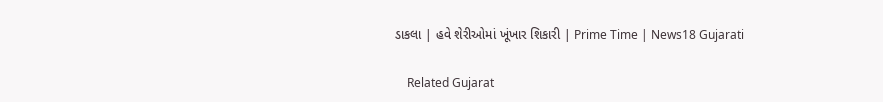ડાકલા | હવે શેરીઓમાં ખૂંખાર શિકારી | Prime Time | News18 Gujarati

    Related Gujarat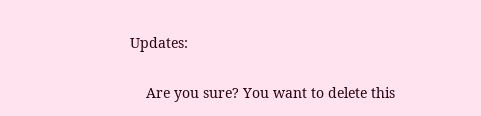Updates:

    Are you sure? You want to delete this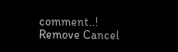comment..! Remove Cancel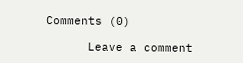Comments (0)

      Leave a comment